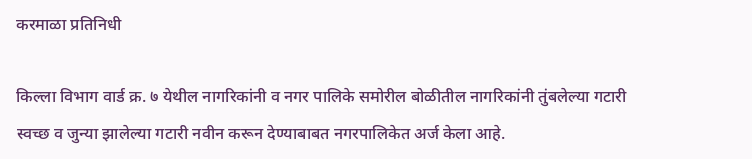करमाळा प्रतिनिधी

किल्ला विभाग वार्ड क्र. ७ येथील नागरिकांनी व नगर पालिके समोरील बोळीतील नागरिकांनी तुंबलेल्या गटारी स्वच्छ व जुन्या झालेल्या गटारी नवीन करून देण्याबाबत नगरपालिकेत अर्ज केला आहे.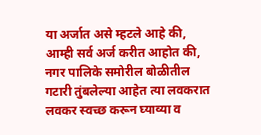या अर्जात असे म्हटले आहे की, आम्ही सर्व अर्ज करीत आहोत की, नगर पालिके समोरील बोळीतील गटारी तुंबलेल्या आहेत त्या लवकरात लवकर स्वच्छ करून घ्याव्या व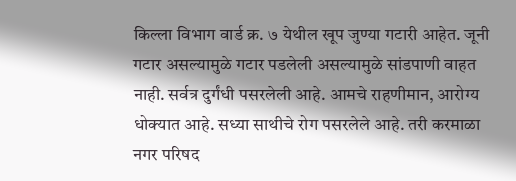किल्ला विभाग वार्ड क्र. ७ येथील खूप जुण्या गटारी आहेत. जूनी गटार असल्यामुळे गटार पडलेली असल्यामुळे सांडपाणी वाहत नाही. सर्वत्र दुर्गंधी पसरलेली आहे. आमचे राहणीमान, आरोग्य धोक्यात आहे. सध्या साथीचे रोग पसरलेले आहे. तरी करमाळा नगर परिषद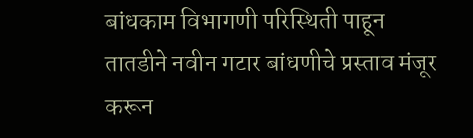बांधकाम विभागणी परिस्थिती पाहून तातडीने नवीन गटार बांधणीचे प्रस्ताव मंजूर करून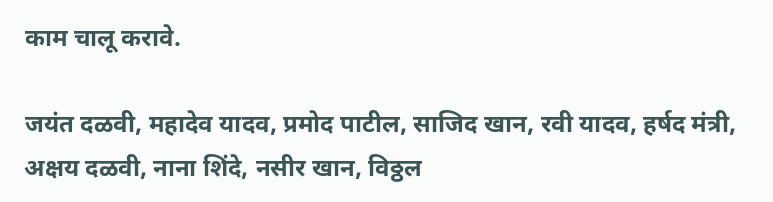काम चालू करावे.

जयंत दळवी, महादेव यादव, प्रमोद पाटील, साजिद खान, रवी यादव, हर्षद मंत्री, अक्षय दळवी, नाना शिंदे, नसीर खान, विठ्ठल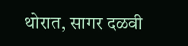थोरात, सागर दळवी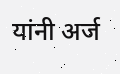यांनी अर्ज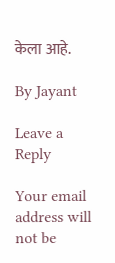केला आहे.

By Jayant

Leave a Reply

Your email address will not be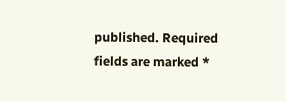published. Required fields are marked *